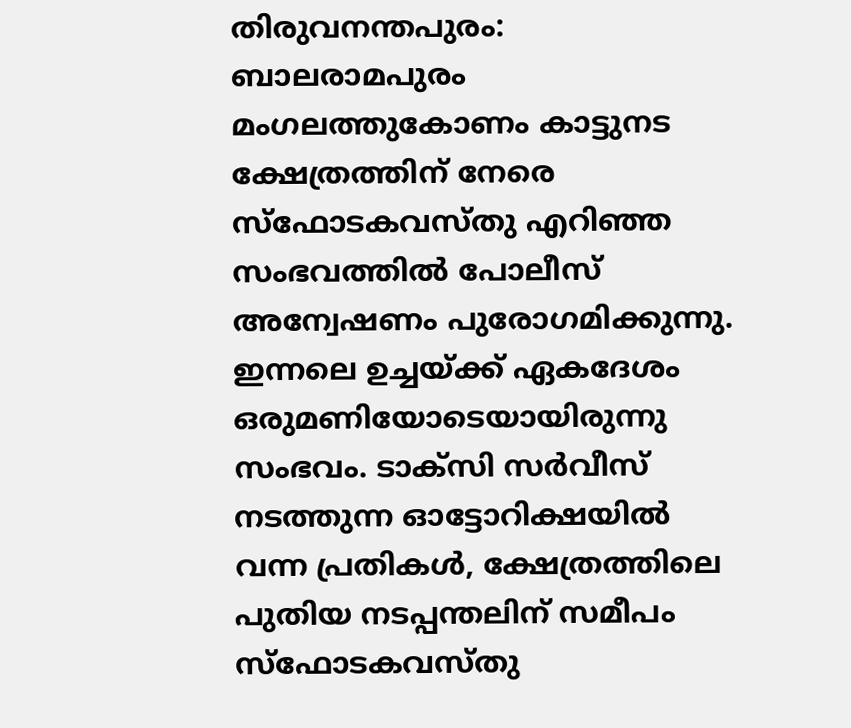തിരുവനന്തപുരം: ബാലരാമപുരം മംഗലത്തുകോണം കാട്ടുനട ക്ഷേത്രത്തിന് നേരെ സ്ഫോടകവസ്തു എറിഞ്ഞ സംഭവത്തിൽ പോലീസ് അന്വേഷണം പുരോഗമിക്കുന്നു. ഇന്നലെ ഉച്ചയ്ക്ക് ഏകദേശം ഒരുമണിയോടെയായിരുന്നു സംഭവം. ടാക്സി സർവീസ് നടത്തുന്ന ഓട്ടോറിക്ഷയിൽ വന്ന പ്രതികൾ, ക്ഷേത്രത്തിലെ പുതിയ നടപ്പന്തലിന് സമീപം സ്ഫോടകവസ്തു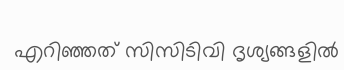എറിഞ്ഞത് സിസിടിവി ദൃശ്യങ്ങളിൽ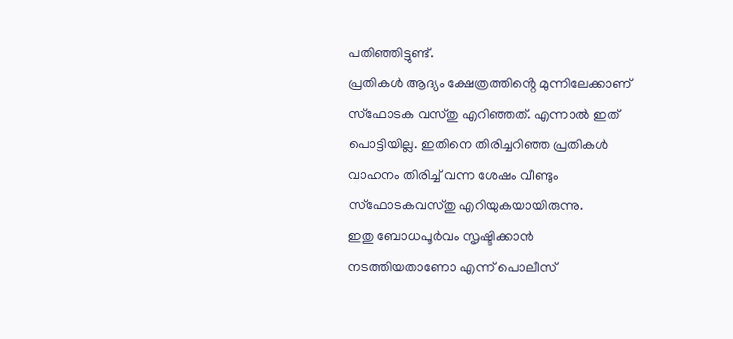പതിഞ്ഞിട്ടുണ്ട്.
പ്രതികൾ ആദ്യം ക്ഷേത്രത്തിൻ്റെ മുന്നിലേക്കാണ് സ്ഫോടക വസ്തു എറിഞ്ഞത്. എന്നാൽ ഇത് പൊട്ടിയില്ല. ഇതിനെ തിരിച്ചറിഞ്ഞ പ്രതികൾ വാഹനം തിരിച്ച് വന്ന ശേഷം വീണ്ടും സ്ഫോടകവസ്തു എറിയുകയായിരുന്നു.
ഇതു ബോധപൂർവം സൃഷ്ടിക്കാൻ നടത്തിയതാണോ എന്ന് പൊലീസ്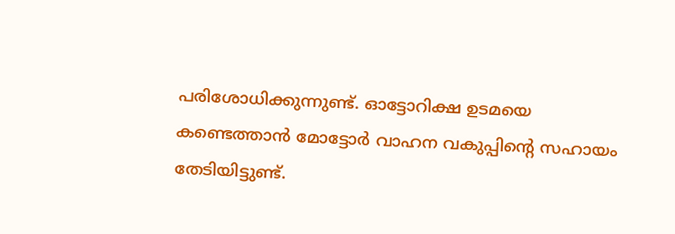പരിശോധിക്കുന്നുണ്ട്. ഓട്ടോറിക്ഷ ഉടമയെ കണ്ടെത്താൻ മോട്ടോർ വാഹന വകുപ്പിന്റെ സഹായം തേടിയിട്ടുണ്ട്.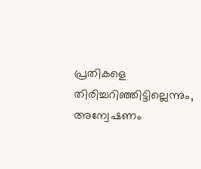പ്രതികളെ തിരിച്ചറിഞ്ഞിട്ടില്ലെന്നും, അന്വേഷണം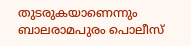തുടരുകയാണെന്നും ബാലരാമപുരം പൊലീസ്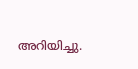അറിയിച്ചു.